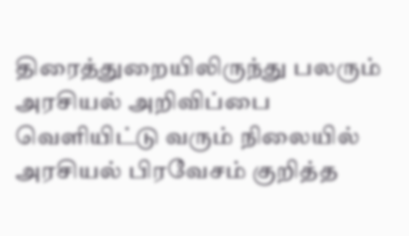திரைத்துறையிலிருந்து பலரும் அரசியல் அறிவிப்பை வெளியிட்டு வரும் நிலையில் அரசியல் பிரவேசம் குறித்த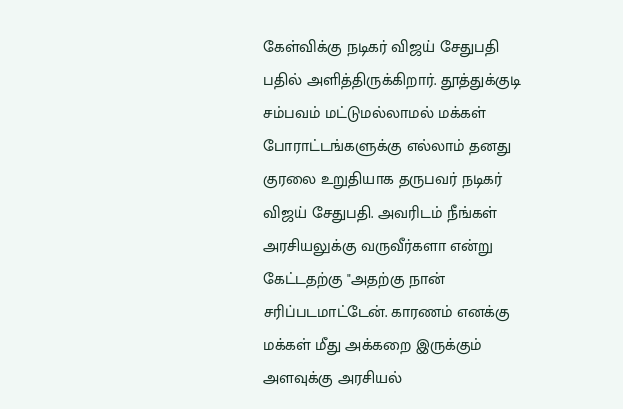கேள்விக்கு நடிகர் விஜய் சேதுபதி பதில் அளித்திருக்கிறார். தூத்துக்குடி சம்பவம் மட்டுமல்லாமல் மக்கள் போராட்டங்களுக்கு எல்லாம் தனது குரலை உறுதியாக தருபவர் நடிகர் விஜய் சேதுபதி. அவரிடம் நீங்கள் அரசியலுக்கு வருவீர்களா என்று கேட்டதற்கு "அதற்கு நான் சரிப்படமாட்டேன். காரணம் எனக்கு மக்கள் மீது அக்கறை இருக்கும் அளவுக்கு அரசியல்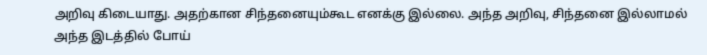அறிவு கிடையாது. அதற்கான சிந்தனையும்கூட எனக்கு இல்லை. அந்த அறிவு, சிந்தனை இல்லாமல் அந்த இடத்தில் போய்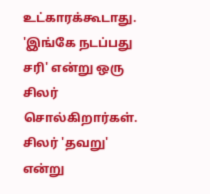உட்காரக்கூடாது. 'இங்கே நடப்பது சரி' என்று ஒரு சிலர் சொல்கிறார்கள். சிலர் 'தவறு' என்று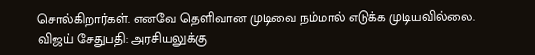சொல்கிறார்கள். எனவே தெளிவான முடிவை நம்மால் எடுக்க முடியவில்லை.
விஜய் சேதுபதி: அரசியலுக்கு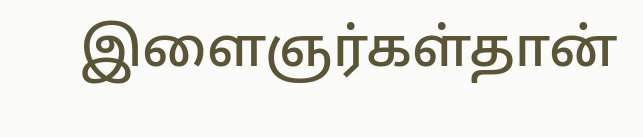இளைஞர்கள்தான்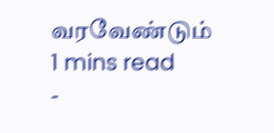வரவேண்டும்
1 mins read
-